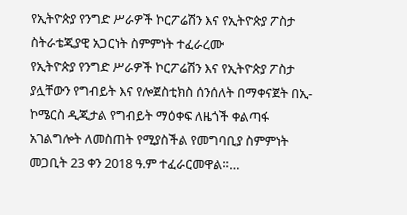የኢትዮጵያ የንግድ ሥራዎች ኮርፖሬሽን እና የኢትዮጵያ ፖስታ ስትራቴጂያዊ አጋርነት ስምምነት ተፈራረሙ
የኢትዮጵያ የንግድ ሥራዎች ኮርፖሬሽን እና የኢትዮጵያ ፖስታ ያሏቸውን የግብይት እና የሎጀስቲክስ ሰንሰለት በማቀናጀት በኢ-ኮሜርስ ዲጂታል የግብይት ማዕቀፍ ለዜጎች ቀልጣፋ አገልግሎት ለመስጠት የሚያስችል የመግባቢያ ስምምነት መጋቢት 23 ቀን 2018 ዓ.ም ተፈራርመዋል።…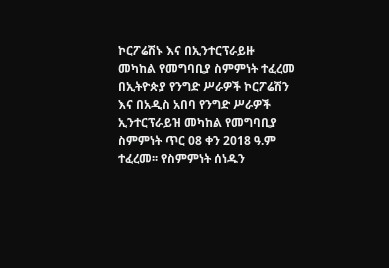ኮርፖሬሽኑ እና በኢንተርፕራይዙ መካከል የመግባቢያ ስምምነት ተፈረመ
በኢትዮጵያ የንግድ ሥራዎች ኮርፖሬሽን እና በአዲስ አበባ የንግድ ሥራዎች ኢንተርፕራይዝ መካከል የመግባቢያ ስምምነት ጥር 08 ቀን 2018 ዓ.ም ተፈረመ፡፡ የስምምነት ሰነዱን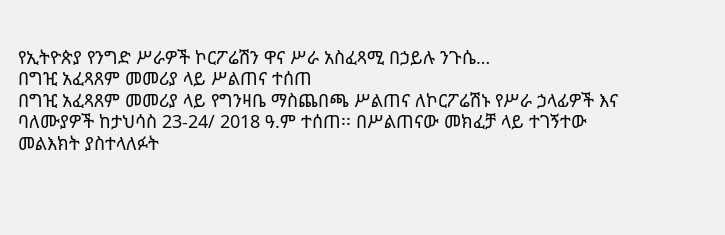የኢትዮጵያ የንግድ ሥራዎች ኮርፖሬሽን ዋና ሥራ አስፈጻሚ በኃይሉ ንጉሴ…
በግዢ አፈጻጸም መመሪያ ላይ ሥልጠና ተሰጠ
በግዢ አፈጻጸም መመሪያ ላይ የግንዛቤ ማስጨበጫ ሥልጠና ለኮርፖሬሽኑ የሥራ ኃላፊዎች እና ባለሙያዎች ከታህሳስ 23-24/ 2018 ዓ.ም ተሰጠ፡፡ በሥልጠናው መክፈቻ ላይ ተገኝተው መልእክት ያስተላለፉት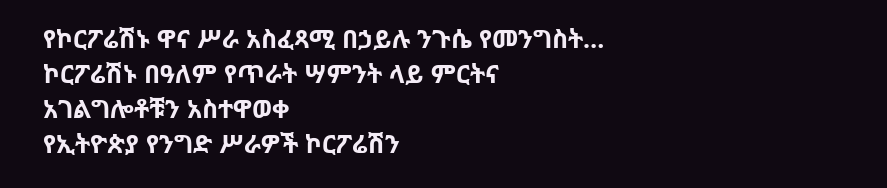የኮርፖሬሽኑ ዋና ሥራ አስፈጻሚ በኃይሉ ንጉሴ የመንግስት…
ኮርፖሬሽኑ በዓለም የጥራት ሣምንት ላይ ምርትና አገልግሎቶቹን አስተዋወቀ
የኢትዮጵያ የንግድ ሥራዎች ኮርፖሬሽን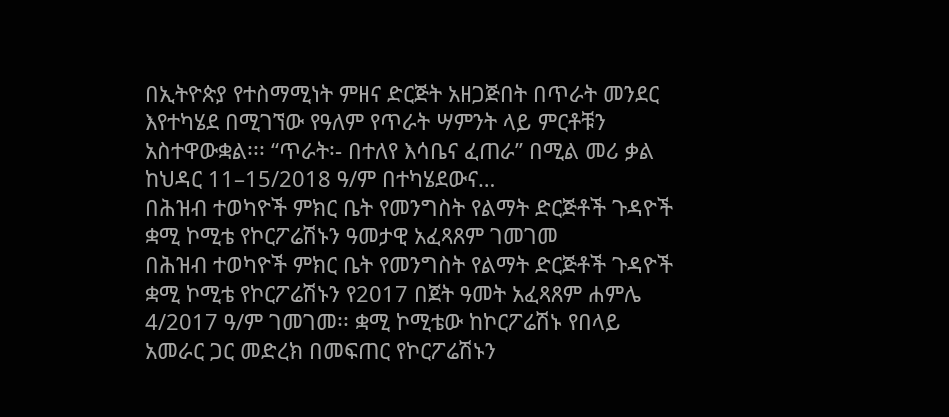በኢትዮጵያ የተስማሚነት ምዘና ድርጅት አዘጋጅበት በጥራት መንደር እየተካሄደ በሚገኘው የዓለም የጥራት ሣምንት ላይ ምርቶቹን አስተዋውቋል፡፡፡ “ጥራት፡- በተለየ እሳቤና ፈጠራ” በሚል መሪ ቃል ከህዳር 11–15/2018 ዓ/ም በተካሄደውና…
በሕዝብ ተወካዮች ምክር ቤት የመንግስት የልማት ድርጅቶች ጉዳዮች ቋሚ ኮሚቴ የኮርፖሬሽኑን ዓመታዊ አፈጻጸም ገመገመ
በሕዝብ ተወካዮች ምክር ቤት የመንግስት የልማት ድርጅቶች ጉዳዮች ቋሚ ኮሚቴ የኮርፖሬሽኑን የ2017 በጀት ዓመት አፈጻጸም ሐምሌ 4/2017 ዓ/ም ገመገመ፡፡ ቋሚ ኮሚቴው ከኮርፖሬሽኑ የበላይ አመራር ጋር መድረክ በመፍጠር የኮርፖሬሽኑን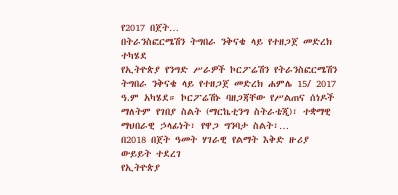የ2017 በጀት…
በትራንስፎርሜሽን ትግበራ ንቅናቄ ላይ የተዘጋጀ መድረክ ተካሄደ
የኢትዮጵያ የንግድ ሥራዎች ኮርፖሬሽን የትራንስፎርሜሽን ትግበራ ንቅናቄ ላይ የተዘጋጀ መድረክ ሐምሌ 15/ 2017 ዓ.ም አካሄደ። ኮርፖሬሽኑ ባዘጋጃቸው የሥልጠና ሰነዶች ማለትም የገበያ ስልት (ማርኬቲንግ ስትራቴጂ)፣ ተቋማዊ ማህበራዊ ኃላፊነት፣ የዋጋ ግንባታ ስልት፣…
በ2018 በጀት ዓመት ሃገራዊ የልማት እቅድ ዙሪያ ውይይት ተደረገ
የኢትዮጵያ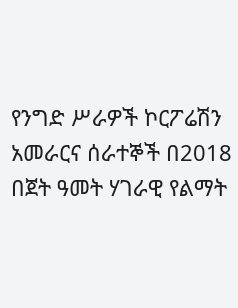የንግድ ሥራዎች ኮርፖሬሽን አመራርና ሰራተኞች በ2018 በጀት ዓመት ሃገራዊ የልማት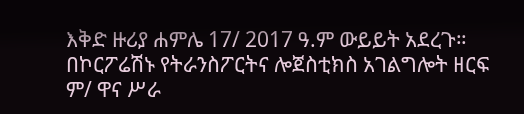እቅድ ዙሪያ ሐምሌ 17/ 2017 ዓ.ም ውይይት አደረጉ። በኮርፖሬሽኑ የትራንስፖርትና ሎጀስቲክስ አገልግሎት ዘርፍ ም/ ዋና ሥራ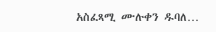አስፈጻሚ ሙሉቀን ዱባለ…